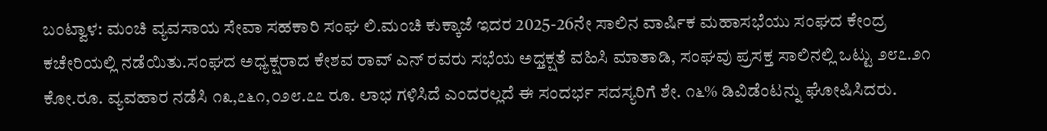ಬಂಟ್ವಾಳ: ಮಂಚಿ ವ್ಯವಸಾಯ ಸೇವಾ ಸಹಕಾರಿ ಸಂಘ ಲಿ.ಮಂಚಿ ಕುಕ್ಕಾಜೆ ಇದರ 2025-26ನೇ ಸಾಲಿನ ವಾರ್ಷಿಕ ಮಹಾಸಭೆಯು ಸಂಘದ ಕೇಂದ್ರ ಕಚೇರಿಯಲ್ಲಿ ನಡೆಯಿತು.ಸಂಘದ ಅಧ್ಯಕ್ಷರಾದ ಕೇಶವ ರಾವ್ ಎನ್ ರವರು ಸಭೆಯ ಅಧ್ತಕ್ಷತೆ ವಹಿಸಿ ಮಾತಾಡಿ, ಸಂಘವು ಪ್ರಸಕ್ತ ಸಾಲಿನಲ್ಲಿ ಒಟ್ಟು ೨೮೭.೨೧ ಕೋ.ರೂ. ವ್ಯವಹಾರ ನಡೆಸಿ ೧೩,೭೬೧,೦೨೮.೭೭ ರೂ. ಲಾಭ ಗಳಿಸಿದೆ ಎಂದರಲ್ಲದೆ ಈ ಸಂದರ್ಭ ಸದಸ್ಯರಿಗೆ ಶೇ. ೧೬% ಡಿವಿಡೆಂಟನ್ನು ಘೋಷಿಸಿದರು.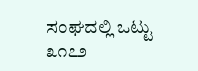ಸಂಘದಲ್ಲಿ ಒಟ್ಟು ೩೧೭೨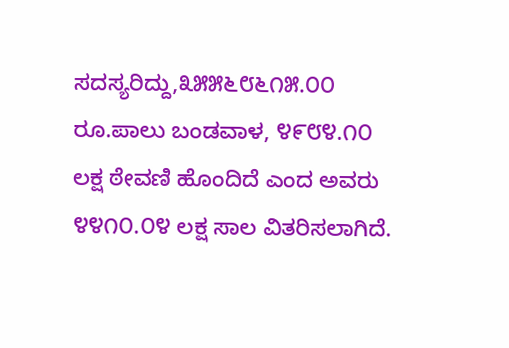ಸದಸ್ಯರಿದ್ದು,೩೫೫೬೮೬೧೫.೦೦ ರೂ.ಪಾಲು ಬಂಡವಾಳ, ೪೯೮೪.೧೦ ಲಕ್ಷ ಠೇವಣಿ ಹೊಂದಿದೆ ಎಂದ ಅವರು ೪೪೧೦.೦೪ ಲಕ್ಷ ಸಾಲ ವಿತರಿಸಲಾಗಿದೆ.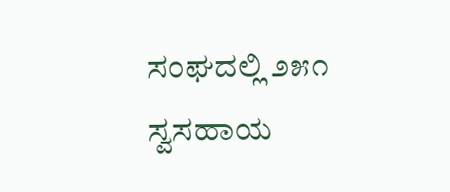ಸಂಘದಲ್ಲಿ ೨೫೧ ಸ್ವಸಹಾಯ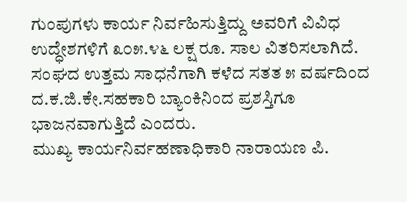ಗುಂಪುಗಳು ಕಾರ್ಯ ನಿರ್ವಹಿಸುತ್ತಿದ್ದು ಅವರಿಗೆ ವಿವಿಧ ಉದ್ಧೇಶಗಳಿಗೆ ೩೦೫.೪೬ ಲಕ್ಷ ರೂ. ಸಾಲ ವಿತರಿಸಲಾಗಿದೆ. ಸಂಘದ ಉತ್ತಮ ಸಾಧನೆಗಾಗಿ ಕಳೆದ ಸತತ ೫ ವರ್ಷದಿಂದ ದ.ಕ.ಜಿ.ಕೇ.ಸಹಕಾರಿ ಬ್ಯಾಂಕಿನಿಂದ ಪ್ರಶಸ್ತಿಗೂ ಭಾಜನವಾಗುತ್ತಿದೆ ಎಂದರು.
ಮುಖ್ಯ ಕಾರ್ಯನಿರ್ವಹಣಾಧಿಕಾರಿ ನಾರಾಯಣ ಪಿ.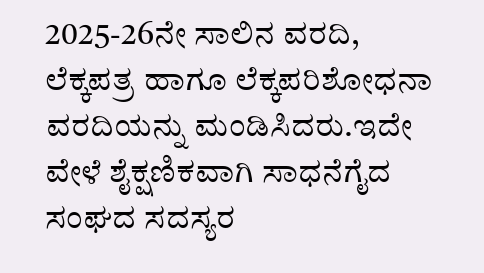2025-26ನೇ ಸಾಲಿನ ವರದಿ, ಲೆಕ್ಕಪತ್ರ ಹಾಗೂ ಲೆಕ್ಕಪರಿಶೋಧನಾ ವರದಿಯನ್ನು ಮಂಡಿಸಿದರು.ಇದೇ ವೇಳೆ ಶೈಕ್ಷಣಿಕವಾಗಿ ಸಾಧನೆಗೈದ ಸಂಘದ ಸದಸ್ಯರ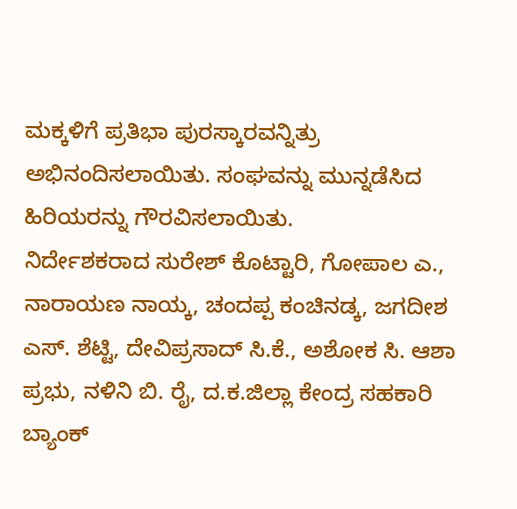ಮಕ್ಕಳಿಗೆ ಪ್ರತಿಭಾ ಪುರಸ್ಕಾರವನ್ನಿತ್ರು ಅಭಿನಂದಿಸಲಾಯಿತು. ಸಂಘವನ್ನು ಮುನ್ನಡೆಸಿದ ಹಿರಿಯರನ್ನು ಗೌರವಿಸಲಾಯಿತು.
ನಿರ್ದೇಶಕರಾದ ಸುರೇಶ್ ಕೊಟ್ಟಾರಿ, ಗೋಪಾಲ ಎ., ನಾರಾಯಣ ನಾಯ್ಕ, ಚಂದಪ್ಪ ಕಂಚಿನಡ್ಕ, ಜಗದೀಶ ಎಸ್. ಶೆಟ್ಟಿ, ದೇವಿಪ್ರಸಾದ್ ಸಿ.ಕೆ., ಅಶೋಕ ಸಿ. ಆಶಾ ಪ್ರಭು, ನಳಿನಿ ಬಿ. ರೈ, ದ.ಕ.ಜಿಲ್ಲಾ ಕೇಂದ್ರ ಸಹಕಾರಿ ಬ್ಯಾಂಕ್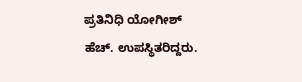ಪ್ರತಿನಿಧಿ ಯೋಗೀಶ್ ಹೆಚ್. ಉಪಸ್ಥಿತರಿದ್ದರು.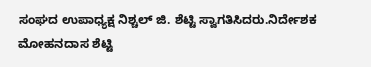ಸಂಘದ ಉಪಾಧ್ಯಕ್ಷ ನಿಶ್ಚಲ್ ಜಿ. ಶೆಟ್ಟಿ ಸ್ವಾಗತಿಸಿದರು.ನಿರ್ದೇಶಕ ಮೋಹನದಾಸ ಶೆಟ್ಟಿ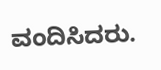ವಂದಿಸಿದರು.